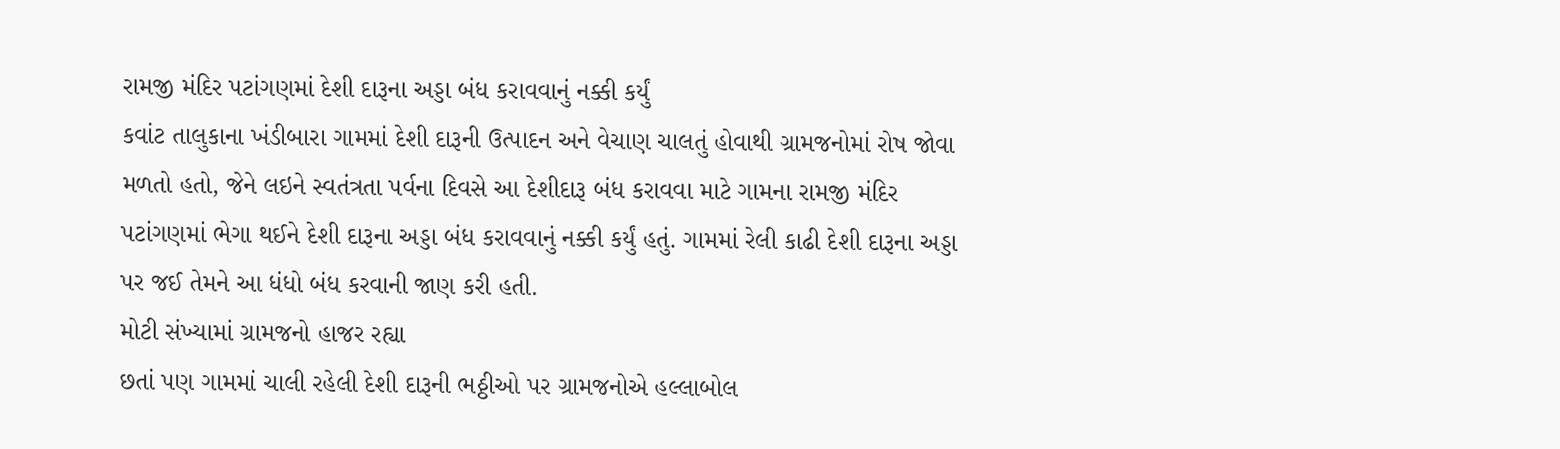રામજી મંદિર પટાંગણમાં દેશી દારૂના અડ્ડા બંધ કરાવવાનું નક્કી કર્યું
કવાંટ તાલુકાના ખંડીબારા ગામમાં દેશી દારૂની ઉત્પાદન અને વેચાણ ચાલતું હોવાથી ગ્રામજનોમાં રોષ જોવા મળતો હતો, જેને લઇને સ્વતંત્રતા પર્વના દિવસે આ દેશીદારૂ બંધ કરાવવા માટે ગામના રામજી મંદિર પટાંગણમાં ભેગા થઈને દેશી દારૂના અડ્ડા બંધ કરાવવાનું નક્કી કર્યું હતું. ગામમાં રેલી કાઢી દેશી દારૂના અડ્ડા પર જઈ તેમને આ ધંધો બંધ કરવાની જાણ કરી હતી.
મોટી સંખ્યામાં ગ્રામજનો હાજર રહ્યા
છતાં પણ ગામમાં ચાલી રહેલી દેશી દારૂની ભઠ્ઠીઓ પર ગ્રામજનોએ હલ્લાબોલ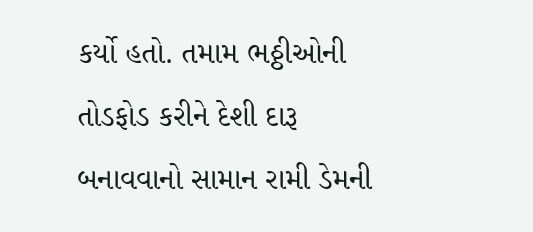કર્યો હતો. તમામ ભઠ્ઠીઓની તોડફોડ કરીને દેશી દારૂ બનાવવાનો સામાન રામી ડેમની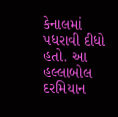કેનાલમાં પધરાવી દીધો હતો. આ હલ્લાબોલ દરમિયાન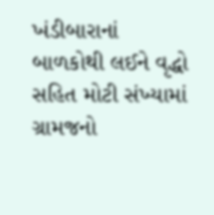ખંડીબારાનાં બાળકોથી લઈને વૃદ્ધો સહિત મોટી સંખ્યામાં ગ્રામજનો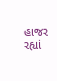હાજર રહ્યાં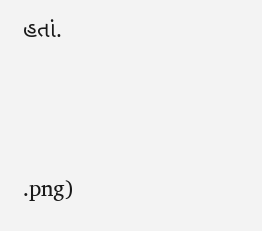હતાં.




.png)